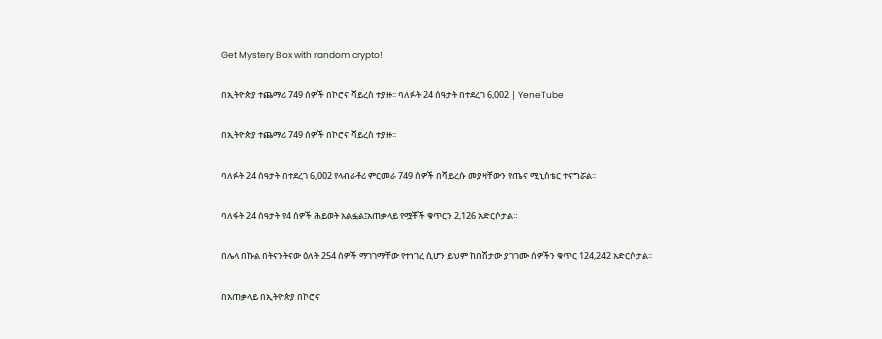Get Mystery Box with random crypto!

በኢትዮጵያ ተጨማሪ 749 ሰዎች በኮሮና ቫይረስ ተያዙ፡፡ ባለፉት 24 ሰዓታት በተደረገ 6,002 | YeneTube

በኢትዮጵያ ተጨማሪ 749 ሰዎች በኮሮና ቫይረስ ተያዙ፡፡

ባለፉት 24 ሰዓታት በተደረገ 6,002 የላብራቶሪ ምርመራ 749 ሰዎች በቫይረሱ መያዛቸውን የጤና ሚኒስቴር ተናግሯል፡፡

ባለፋት 24 ሰዓታት የ4 ሰዎች ሕይወት አልፏል፤አጠቃላይ የሟቾች ቁጥርን 2,126 አድርሶታል።

በሌላ በኩል በትናንትናው ዕለት 254 ሰዎች ማገገማቸው የተነገረ ሲሆን ይህም ከበሽታው ያገገሙ ሰዎችን ቁጥር 124,242 አድርሶታል፡፡

በአጠቃላይ በኢትዮጵያ በኮሮና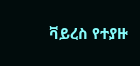ቫይረስ የተያዙ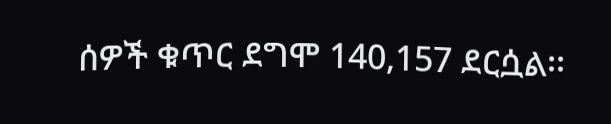ሰዎች ቁጥር ደግሞ 140,157 ደርሷል፡፡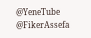@YeneTube @FikerAssefa